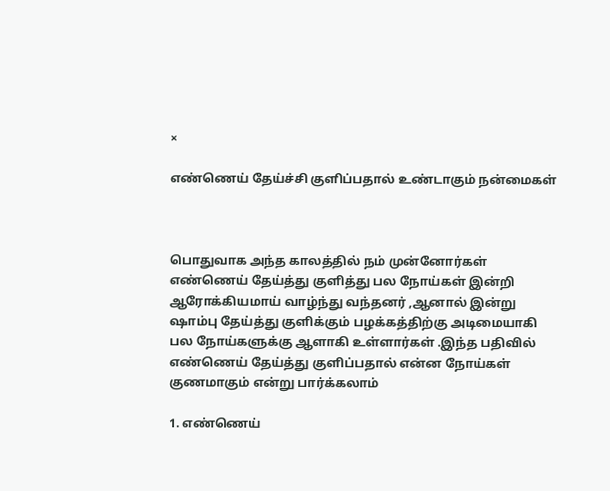×

எண்ணெய் தேய்ச்சி குளிப்பதால் உண்டாகும் நன்மைகள்



பொதுவாக அந்த காலத்தில் நம் முன்னோர்கள் எண்ணெய் தேய்த்து குளித்து பல நோய்கள் இன்றி ஆரோக்கியமாய் வாழ்ந்து வந்தனர் ,ஆனால் இன்று ஷாம்பு தேய்த்து குளிக்கும் பழக்கத்திற்கு அடிமையாகி பல நோய்களுக்கு ஆளாகி உள்ளார்கள் .இந்த பதிவில் எண்ணெய் தேய்த்து குளிப்பதால் என்ன நோய்கள் குணமாகும் என்று பார்க்கலாம்

1. எண்ணெய்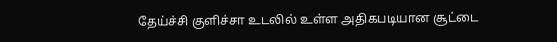தேய்ச்சி குளிச்சா உடலில் உள்ள அதிகபடியான சூட்டை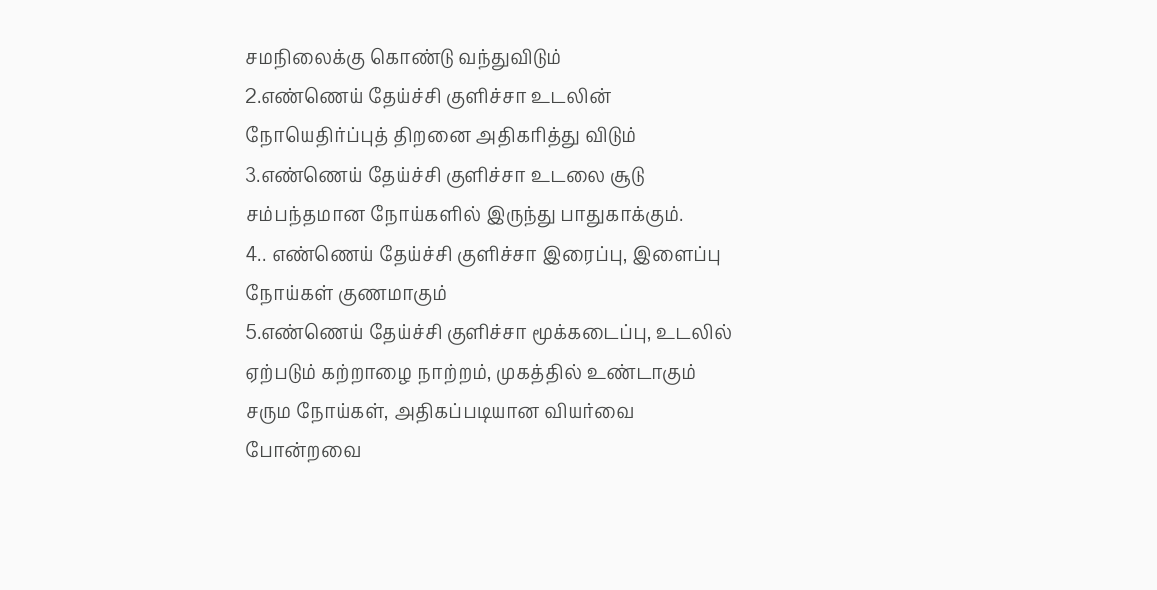சமநிலைக்கு கொண்டு வந்துவிடும்
2.எண்ணெய் தேய்ச்சி குளிச்சா உடலின் நோயெதிர்ப்புத் திறனை அதிகரித்து விடும்
3.எண்ணெய் தேய்ச்சி குளிச்சா உடலை சூடு சம்பந்தமான நோய்களில் இருந்து பாதுகாக்கும்.
4.. எண்ணெய் தேய்ச்சி குளிச்சா இரைப்பு, இளைப்பு நோய்கள் குணமாகும்
5.எண்ணெய் தேய்ச்சி குளிச்சா மூக்கடைப்பு, உடலில் ஏற்படும் கற்றாழை நாற்றம், முகத்தில் உண்டாகும் சரும நோய்கள், அதிகப்படியான வியர்வை போன்றவை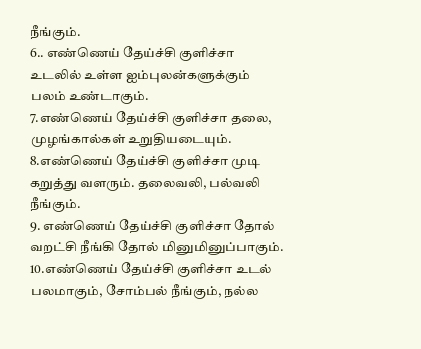நீங்கும்.
6.. எண்ணெய் தேய்ச்சி குளிச்சா உடலில் உள்ள ஐம்புலன்களுக்கும் பலம் உண்டாகும்.
7.எண்ணெய் தேய்ச்சி குளிச்சா தலை, முழங்கால்கள் உறுதியடையும்.
8.எண்ணெய் தேய்ச்சி குளிச்சா முடி கறுத்து வளரும். தலைவலி, பல்வலி நீங்கும்.
9. எண்ணெய் தேய்ச்சி குளிச்சா தோல் வறட்சி நீங்கி தோல் மினுமினுப்பாகும்.
10.எண்ணெய் தேய்ச்சி குளிச்சா உடல் பலமாகும், சோம்பல் நீங்கும், நல்ல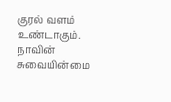குரல் வளம் உண்டாகும். நாவின் சுவையின்மை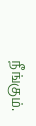நீங்கும்.